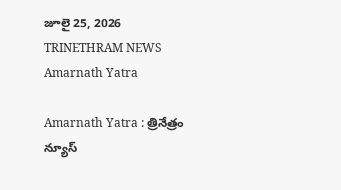జూలై 25, 2026
TRINETHRAM NEWS
Amarnath Yatra

Amarnath Yatra : త్రినేత్రం న్యూస్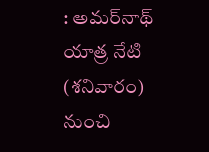: అమర్‌నాథ్‌ యాత్ర నేటి (శనివారం) నుంచి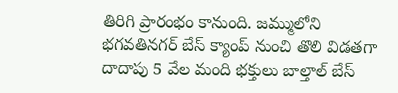తిరిగి ప్రారంభం కానుంది. జమ్ములోని భగవతినగర్‌ బేస్‌ క్యాంప్‌ నుంచి తొలి విడతగా దాదాపు 5 వేల మంది భక్తులు బాల్తాల్‌ బేస్‌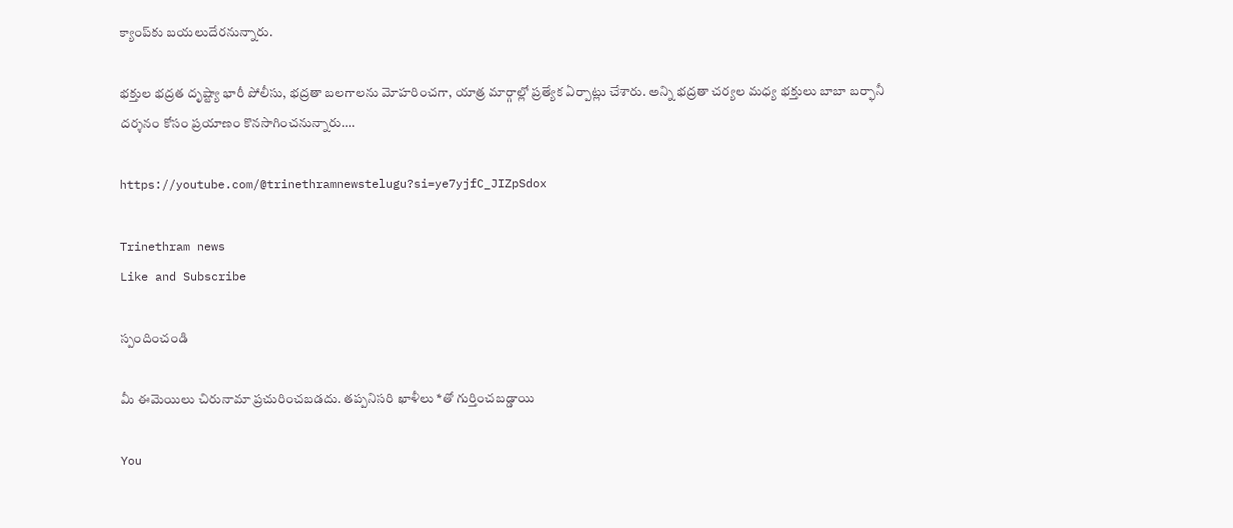క్యాంప్‌కు బయలుదేరనున్నారు.

భక్తుల భద్రత దృష్ట్యా భారీ పోలీసు, భద్రతా బలగాలను మోహరించగా, యాత్ర మార్గాల్లో ప్రత్యేక ఏర్పాట్లు చేశారు. అన్ని భద్రతా చర్యల మధ్య భక్తులు బాబా బర్ఫానీ దర్శనం కోసం ప్రయాణం కొనసాగించనున్నారు….

https://youtube.com/@trinethramnewstelugu?si=ye7yjfC_JIZpSdox

Trinethram news
Like and Subscribe

స్పందించండి

మీ ఈమెయిలు చిరునామా ప్రచురించబడదు. తప్పనిసరి ఖాళీలు *తో గుర్తించబడ్డాయి

You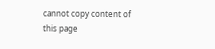cannot copy content of this page